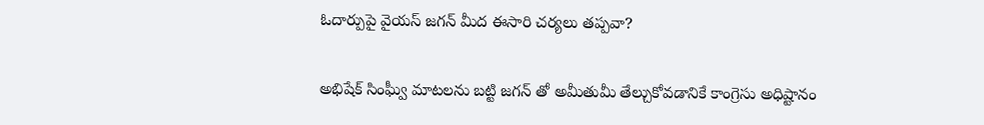ఓదార్పుపై వైయస్ జగన్ మీద ఈసారి చర్యలు తప్పవా?

అభిషేక్ సింఘ్వీ మాటలను బట్టి జగన్ తో అమీతుమీ తేల్చుకోవడానికే కాంగ్రెసు అధిష్టానం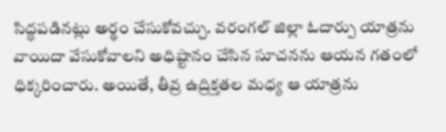సిద్ధపడినట్లు అర్థం చేసుకోవచ్చు. వరంగల్ జిల్లా ఓదార్పు యాత్రను వాయిదా వేసుకోవాలని అధిష్టానం చేసిన సూచనను ఆయన గతంలో ధిక్కరించారు. అయితే, తీవ్ర ఉద్రిక్తతల మధ్య ఆ యాత్రను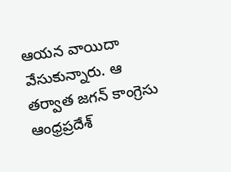ఆయన వాయిదా వేసుకున్నారు. ఆ తర్వాత జగన్ కాంగ్రెసు ఆంధ్రప్రదేశ్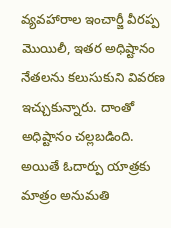వ్యవహారాల ఇంచార్జీ వీరప్ప మొయిలీ, ఇతర అధిష్టానం నేతలను కలుసుకుని వివరణ ఇచ్చుకున్నారు. దాంతో అధిష్టానం చల్లబడింది. అయితే ఓదార్పు యాత్రకు మాత్రం అనుమతి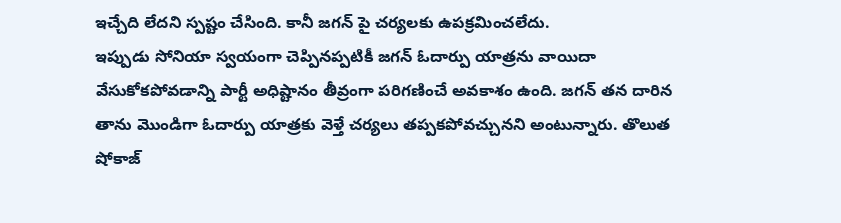ఇచ్చేది లేదని స్పష్టం చేసింది. కానీ జగన్ పై చర్యలకు ఉపక్రమించలేదు.
ఇప్పుడు సోనియా స్వయంగా చెప్పినప్పటికీ జగన్ ఓదార్పు యాత్రను వాయిదా వేసుకోకపోవడాన్ని పార్టీ అధిష్టానం తీవ్రంగా పరిగణించే అవకాశం ఉంది. జగన్ తన దారిన తాను మొండిగా ఓదార్పు యాత్రకు వెళ్తే చర్యలు తప్పకపోవచ్చునని అంటున్నారు. తొలుత షోకాజ్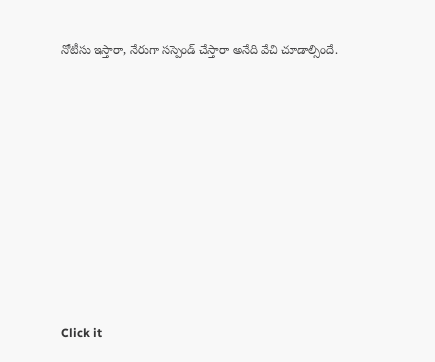నోటీసు ఇస్తారా, నేరుగా సస్పెండ్ చేస్తారా అనేది వేచి చూడాల్సిందే.












Click it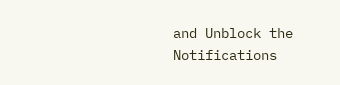and Unblock the Notifications